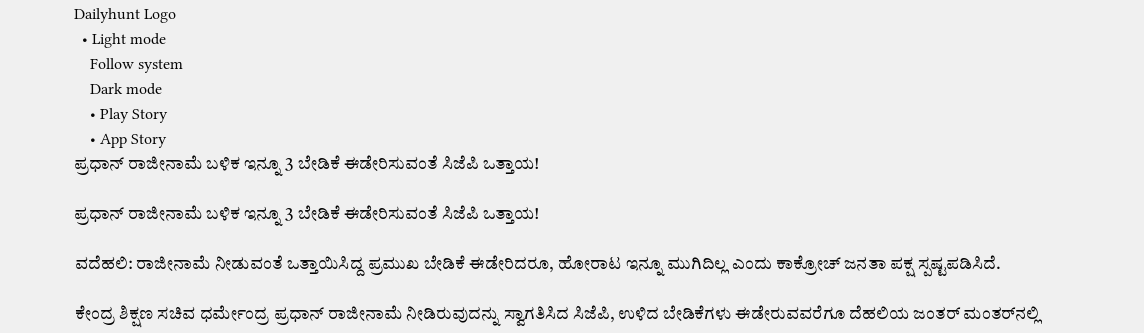Dailyhunt Logo
  • Light mode
    Follow system
    Dark mode
    • Play Story
    • App Story
ಪ್ರಧಾನ್ ರಾಜೀನಾಮೆ ಬಳಿಕ ಇನ್ನೂ 3 ಬೇಡಿಕೆ ಈಡೇರಿಸುವಂತೆ ಸಿಜೆಪಿ ಒತ್ತಾಯ!

ಪ್ರಧಾನ್ ರಾಜೀನಾಮೆ ಬಳಿಕ ಇನ್ನೂ 3 ಬೇಡಿಕೆ ಈಡೇರಿಸುವಂತೆ ಸಿಜೆಪಿ ಒತ್ತಾಯ!

ವದೆಹಲಿ: ರಾಜೀನಾಮೆ ನೀಡುವಂತೆ ಒತ್ತಾಯಿಸಿದ್ದ ಪ್ರಮುಖ ಬೇಡಿಕೆ ಈಡೇರಿದರೂ, ಹೋರಾಟ ಇನ್ನೂ ಮುಗಿದಿಲ್ಲ ಎಂದು ಕಾಕ್ರೋಚ್ ಜನತಾ ಪಕ್ಷ ಸ್ಪಷ್ಟಪಡಿಸಿದೆ.

ಕೇಂದ್ರ ಶಿಕ್ಷಣ ಸಚಿವ ಧರ್ಮೇಂದ್ರ ಪ್ರಧಾನ್ ರಾಜೀನಾಮೆ ನೀಡಿರುವುದನ್ನು ಸ್ವಾಗತಿಸಿದ ಸಿಜೆಪಿ, ಉಳಿದ ಬೇಡಿಕೆಗಳು ಈಡೇರುವವರೆಗೂ ದೆಹಲಿಯ ಜಂತರ್ ಮಂತರ್‌ನಲ್ಲಿ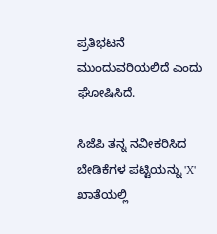ಪ್ರತಿಭಟನೆ ಮುಂದುವರಿಯಲಿದೆ ಎಂದು ಘೋಷಿಸಿದೆ.

ಸಿಜೆಪಿ ತನ್ನ ನವೀಕರಿಸಿದ ಬೇಡಿಕೆಗಳ ಪಟ್ಟಿಯನ್ನು 'X' ಖಾತೆಯಲ್ಲಿ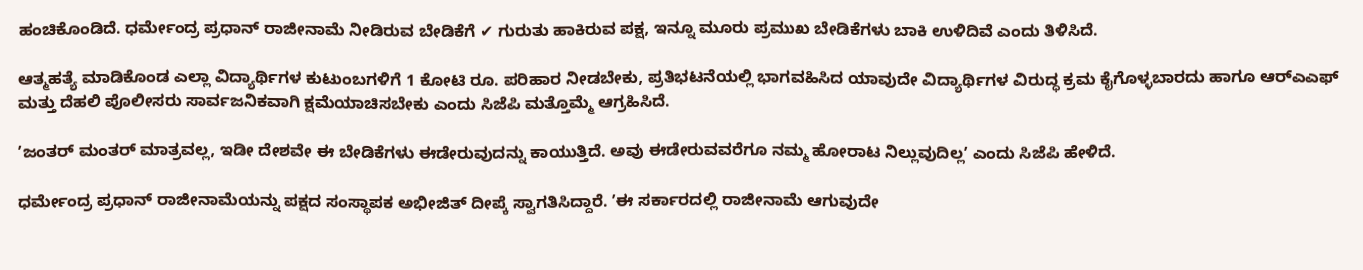ಹಂಚಿಕೊಂಡಿದೆ. ಧರ್ಮೇಂದ್ರ ಪ್ರಧಾನ್ ರಾಜೀನಾಮೆ ನೀಡಿರುವ ಬೇಡಿಕೆಗೆ ✔ ಗುರುತು ಹಾಕಿರುವ ಪಕ್ಷ, ಇನ್ನೂ ಮೂರು ಪ್ರಮುಖ ಬೇಡಿಕೆಗಳು ಬಾಕಿ ಉಳಿದಿವೆ ಎಂದು ತಿಳಿಸಿದೆ.

ಆತ್ಮಹತ್ಯೆ ಮಾಡಿಕೊಂಡ ಎಲ್ಲಾ ವಿದ್ಯಾರ್ಥಿಗಳ ಕುಟುಂಬಗಳಿಗೆ 1 ಕೋಟಿ ರೂ. ಪರಿಹಾರ ನೀಡಬೇಕು, ಪ್ರತಿಭಟನೆಯಲ್ಲಿ ಭಾಗವಹಿಸಿದ ಯಾವುದೇ ವಿದ್ಯಾರ್ಥಿಗಳ ವಿರುದ್ಧ ಕ್ರಮ ಕೈಗೊಳ್ಳಬಾರದು ಹಾಗೂ ಆರ್‌ಎಎಫ್‌ ಮತ್ತು ದೆಹಲಿ ಪೊಲೀಸರು ಸಾರ್ವಜನಿಕವಾಗಿ ಕ್ಷಮೆಯಾಚಿಸಬೇಕು ಎಂದು ಸಿಜೆಪಿ ಮತ್ತೊಮ್ಮೆ ಆಗ್ರಹಿಸಿದೆ.

ʼಜಂತರ್ ಮಂತರ್ ಮಾತ್ರವಲ್ಲ, ಇಡೀ ದೇಶವೇ ಈ ಬೇಡಿಕೆಗಳು ಈಡೇರುವುದನ್ನು ಕಾಯುತ್ತಿದೆ. ಅವು ಈಡೇರುವವರೆಗೂ ನಮ್ಮ ಹೋರಾಟ ನಿಲ್ಲುವುದಿಲ್ಲʼ ಎಂದು ಸಿಜೆಪಿ ಹೇಳಿದೆ.

ಧರ್ಮೇಂದ್ರ ಪ್ರಧಾನ್ ರಾಜೀನಾಮೆಯನ್ನು ಪಕ್ಷದ ಸಂಸ್ಥಾಪಕ ಅಭೀಜಿತ್ ದೀಪ್ಕೆ ಸ್ವಾಗತಿಸಿದ್ದಾರೆ. ʼಈ ಸರ್ಕಾರದಲ್ಲಿ ರಾಜೀನಾಮೆ ಆಗುವುದೇ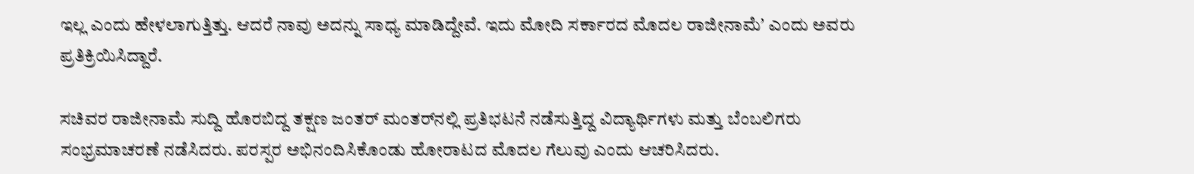ಇಲ್ಲ ಎಂದು ಹೇಳಲಾಗುತ್ತಿತ್ತು. ಆದರೆ ನಾವು ಅದನ್ನು ಸಾಧ್ಯ ಮಾಡಿದ್ದೇವೆ. ಇದು ಮೋದಿ ಸರ್ಕಾರದ ಮೊದಲ ರಾಜೀನಾಮೆʼ ಎಂದು ಅವರು ಪ್ರತಿಕ್ರಿಯಿಸಿದ್ದಾರೆ.

ಸಚಿವರ ರಾಜೀನಾಮೆ ಸುದ್ದಿ ಹೊರಬಿದ್ದ ತಕ್ಷಣ ಜಂತರ್ ಮಂತರ್‌ನಲ್ಲಿ ಪ್ರತಿಭಟನೆ ನಡೆಸುತ್ತಿದ್ದ ವಿದ್ಯಾರ್ಥಿಗಳು ಮತ್ತು ಬೆಂಬಲಿಗರು ಸಂಭ್ರಮಾಚರಣೆ ನಡೆಸಿದರು. ಪರಸ್ಪರ ಅಭಿನಂದಿಸಿಕೊಂಡು ಹೋರಾಟದ ಮೊದಲ ಗೆಲುವು ಎಂದು ಆಚರಿಸಿದರು.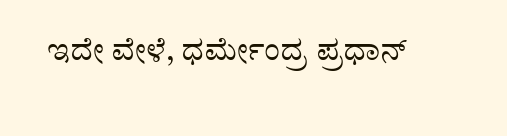ಇದೇ ವೇಳೆ, ಧರ್ಮೇಂದ್ರ ಪ್ರಧಾನ್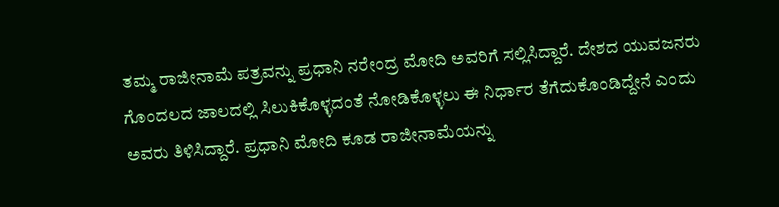ತಮ್ಮ ರಾಜೀನಾಮೆ ಪತ್ರವನ್ನು ಪ್ರಧಾನಿ ನರೇಂದ್ರ ಮೋದಿ ಅವರಿಗೆ ಸಲ್ಲಿಸಿದ್ದಾರೆ. ದೇಶದ ಯುವಜನರು ಗೊಂದಲದ ಜಾಲದಲ್ಲಿ ಸಿಲುಕಿಕೊಳ್ಳದಂತೆ ನೋಡಿಕೊಳ್ಳಲು ಈ ನಿರ್ಧಾರ ತೆಗೆದುಕೊಂಡಿದ್ದೇನೆ ಎಂದು ಅವರು ತಿಳಿಸಿದ್ದಾರೆ. ಪ್ರಧಾನಿ ಮೋದಿ ಕೂಡ ರಾಜೀನಾಮೆಯನ್ನು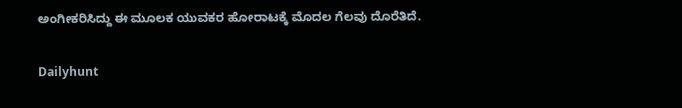ಅಂಗೀಕರಿಸಿದ್ದು ಈ ಮೂಲಕ ಯುವಕರ ಹೋರಾಟಕ್ಕೆ ಮೊದಲ ಗೆಲವು ದೊರೆತಿದೆ.

Dailyhunt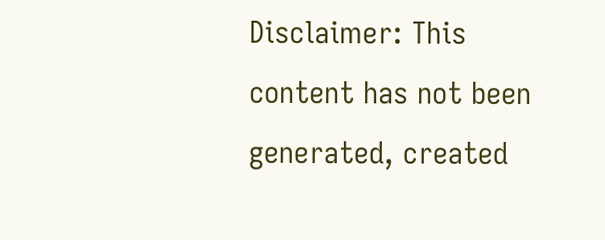Disclaimer: This content has not been generated, created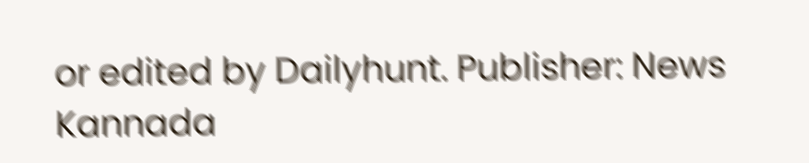or edited by Dailyhunt. Publisher: News Kannada